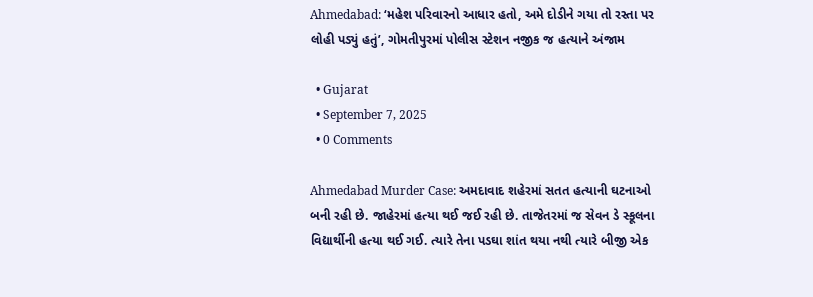Ahmedabad: ‘મહેશ પરિવારનો આધાર હતો, અમે દોડીને ગયા તો રસ્તા પર લોહી પડ્યું હતું’, ગોમતીપુરમાં પોલીસ સ્ટેશન નજીક જ હત્યાને અંજામ

  • Gujarat
  • September 7, 2025
  • 0 Comments

Ahmedabad Murder Case: અમદાવાદ શહેરમાં સતત હત્યાની ઘટનાઓ બની રહી છે. જાહેરમાં હત્યા થઈ જઈ રહી છે. તાજેતરમાં જ સેવન ડે સ્કૂલના વિદ્યાર્થીની હત્યા થઈ ગઈ. ત્યારે તેના પડઘા શાંત થયા નથી ત્યારે બીજી એક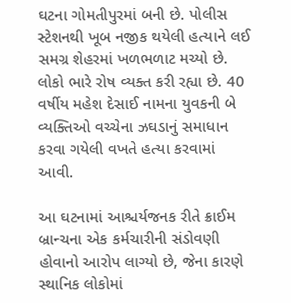ઘટના ગોમતીપુરમાં બની છે. પોલીસ સ્ટેશનથી ખૂબ નજીક થયેલી હત્યાને લઈ સમગ્ર શેહરમાં ખળભળાટ મચ્યો છે. લોકો ભારે રોષ વ્યક્ત કરી રહ્યા છે. 40 વર્ષીય મહેશ દેસાઈ નામના યુવકની બે વ્યક્તિઓ વચ્ચેના ઝઘડાનું સમાધાન કરવા ગયેલી વખતે હત્યા કરવામાં આવી.

આ ઘટનામાં આશ્ચર્યજનક રીતે ક્રાઈમ બ્રાન્ચના એક કર્મચારીની સંડોવણી હોવાનો આરોપ લાગ્યો છે, જેના કારણે સ્થાનિક લોકોમાં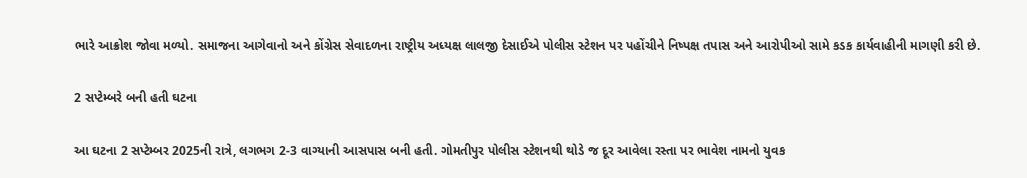ભારે આક્રોશ જોવા મળ્યો. સમાજના આગેવાનો અને કોંગ્રેસ સેવાદળના રાષ્ટ્રીય અધ્યક્ષ લાલજી દેસાઈએ પોલીસ સ્ટેશન પર પહોંચીને નિષ્પક્ષ તપાસ અને આરોપીઓ સામે કડક કાર્યવાહીની માગણી કરી છે.

2 સપ્ટેમ્બરે બની હતી ઘટના

આ ઘટના 2 સપ્ટેમ્બર 2025ની રાત્રે, લગભગ 2-3 વાગ્યાની આસપાસ બની હતી. ગોમતીપુર પોલીસ સ્ટેશનથી થોડે જ દૂર આવેલા રસ્તા પર ભાવેશ નામનો યુવક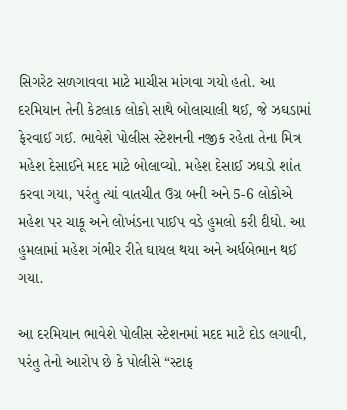સિગરેટ સળગાવવા માટે માચીસ માંગવા ગયો હતો. આ દરમિયાન તેની કેટલાક લોકો સાથે બોલાચાલી થઈ, જે ઝઘડામાં ફેરવાઈ ગઈ. ભાવેશે પોલીસ સ્ટેશનની નજીક રહેતા તેના મિત્ર મહેશ દેસાઈને મદદ માટે બોલાવ્યો. મહેશ દેસાઈ ઝઘડો શાંત કરવા ગયા, પરંતુ ત્યાં વાતચીત ઉગ્ર બની અને 5-6 લોકોએ મહેશ પર ચાકૂ અને લોખંડના પાઈપ વડે હુમલો કરી દીધો. આ હુમલામાં મહેશ ગંભીર રીતે ઘાયલ થયા અને અર્ધબેભાન થઈ ગયા.

આ દરમિયાન ભાવેશે પોલીસ સ્ટેશનમાં મદદ માટે દોડ લગાવી, પરંતુ તેનો આરોપ છે કે પોલીસે “સ્ટાફ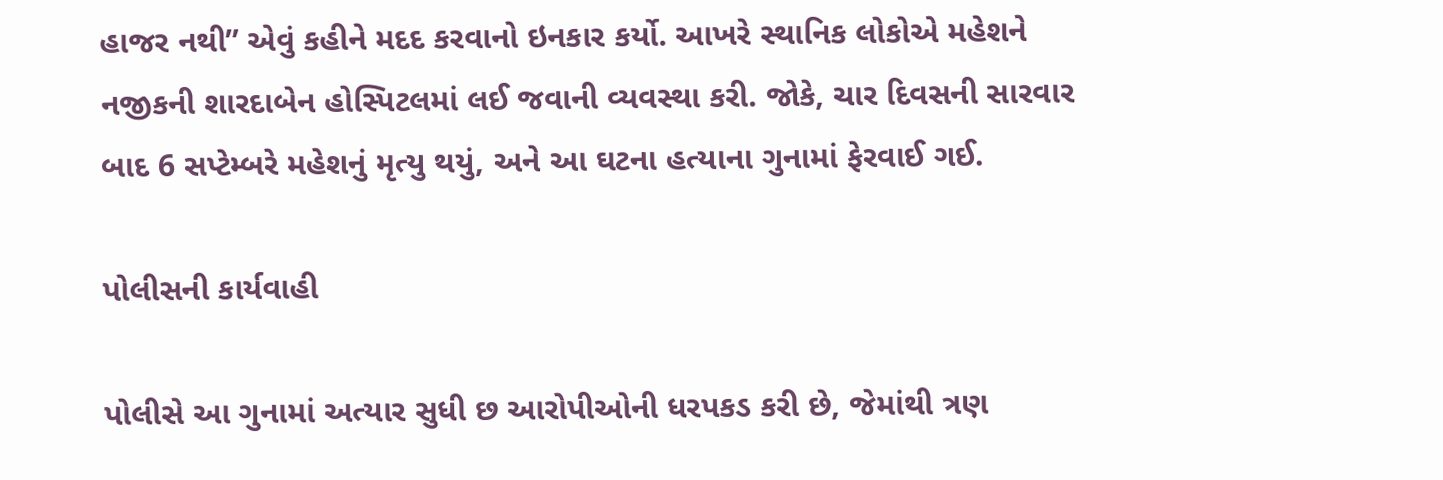હાજર નથી” એવું કહીને મદદ કરવાનો ઇનકાર કર્યો. આખરે સ્થાનિક લોકોએ મહેશને નજીકની શારદાબેન હોસ્પિટલમાં લઈ જવાની વ્યવસ્થા કરી. જોકે, ચાર દિવસની સારવાર બાદ 6 સપ્ટેમ્બરે મહેશનું મૃત્યુ થયું, અને આ ઘટના હત્યાના ગુનામાં ફેરવાઈ ગઈ.

પોલીસની કાર્યવાહી

પોલીસે આ ગુનામાં અત્યાર સુધી છ આરોપીઓની ધરપકડ કરી છે, જેમાંથી ત્રણ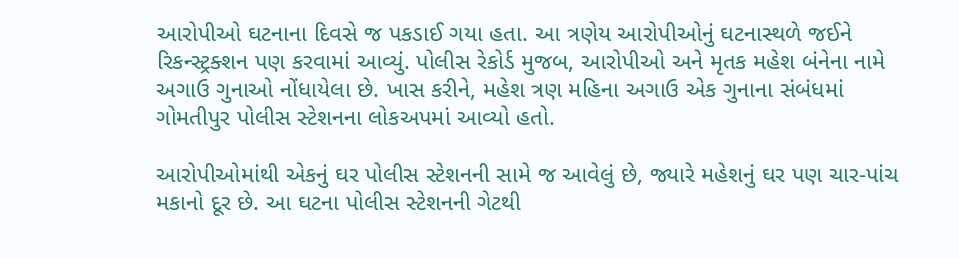આરોપીઓ ઘટનાના દિવસે જ પકડાઈ ગયા હતા. આ ત્રણેય આરોપીઓનું ઘટનાસ્થળે જઈને રિકન્સ્ટ્રક્શન પણ કરવામાં આવ્યું. પોલીસ રેકોર્ડ મુજબ, આરોપીઓ અને મૃતક મહેશ બંનેના નામે અગાઉ ગુનાઓ નોંધાયેલા છે. ખાસ કરીને, મહેશ ત્રણ મહિના અગાઉ એક ગુનાના સંબંધમાં ગોમતીપુર પોલીસ સ્ટેશનના લોકઅપમાં આવ્યો હતો.

આરોપીઓમાંથી એકનું ઘર પોલીસ સ્ટેશનની સામે જ આવેલું છે, જ્યારે મહેશનું ઘર પણ ચાર-પાંચ મકાનો દૂર છે. આ ઘટના પોલીસ સ્ટેશનની ગેટથી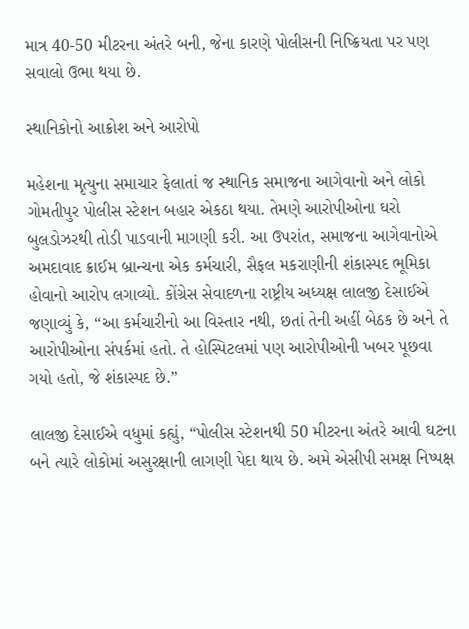માત્ર 40-50 મીટરના અંતરે બની, જેના કારણે પોલીસની નિષ્ક્રિયતા પર પણ સવાલો ઉભા થયા છે.

સ્થાનિકોનો આક્રોશ અને આરોપો

મહેશના મૃત્યુના સમાચાર ફેલાતાં જ સ્થાનિક સમાજના આગેવાનો અને લોકો ગોમતીપુર પોલીસ સ્ટેશન બહાર એકઠા થયા. તેમણે આરોપીઓના ઘરો બુલડોઝરથી તોડી પાડવાની માગણી કરી. આ ઉપરાંત, સમાજના આગેવાનોએ અમદાવાદ ક્રાઈમ બ્રાન્ચના એક કર્મચારી, સૈફલ મકરાણીની શંકાસ્પદ ભૂમિકા હોવાનો આરોપ લગાવ્યો. કોંગ્રેસ સેવાદળના રાષ્ટ્રીય અધ્યક્ષ લાલજી દેસાઈએ જણાવ્યું કે, “આ કર્મચારીનો આ વિસ્તાર નથી, છતાં તેની અહીં બેઠક છે અને તે આરોપીઓના સંપર્કમાં હતો. તે હોસ્પિટલમાં પણ આરોપીઓની ખબર પૂછવા ગયો હતો, જે શંકાસ્પદ છે.”

લાલજી દેસાઈએ વધુમાં કહ્યું, “પોલીસ સ્ટેશનથી 50 મીટરના અંતરે આવી ઘટના બને ત્યારે લોકોમાં અસુરક્ષાની લાગણી પેદા થાય છે. અમે એસીપી સમક્ષ નિષ્પક્ષ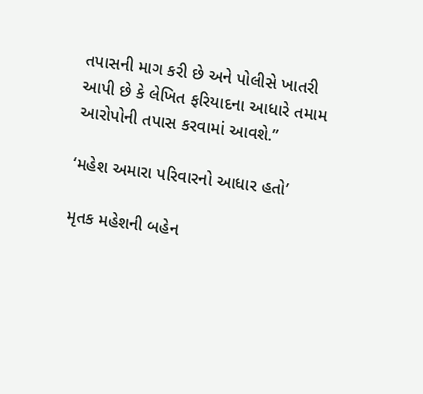તપાસની માગ કરી છે અને પોલીસે ખાતરી આપી છે કે લેખિત ફરિયાદના આધારે તમામ આરોપોની તપાસ કરવામાં આવશે.”

‘મહેશ અમારા પરિવારનો આધાર હતો’

મૃતક મહેશની બહેન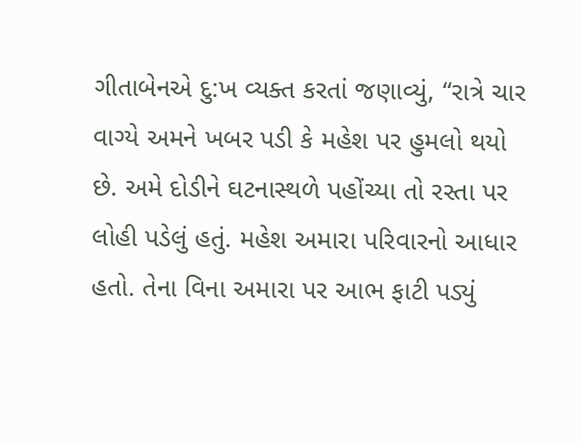ગીતાબેનએ દુ:ખ વ્યક્ત કરતાં જણાવ્યું, “રાત્રે ચાર વાગ્યે અમને ખબર પડી કે મહેશ પર હુમલો થયો છે. અમે દોડીને ઘટનાસ્થળે પહોંચ્યા તો રસ્તા પર લોહી પડેલું હતું. મહેશ અમારા પરિવારનો આધાર હતો. તેના વિના અમારા પર આભ ફાટી પડ્યું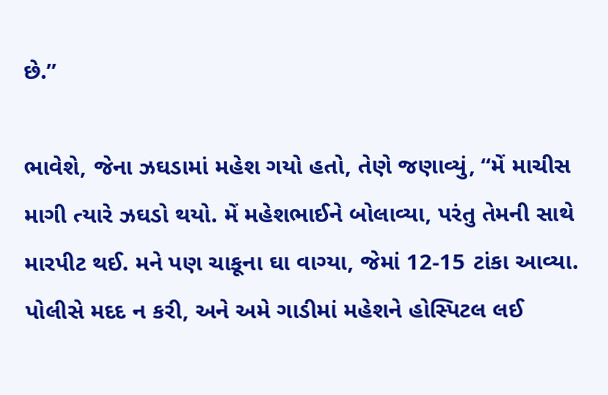છે.”

ભાવેશે, જેના ઝઘડામાં મહેશ ગયો હતો, તેણે જણાવ્યું, “મેં માચીસ માગી ત્યારે ઝઘડો થયો. મેં મહેશભાઈને બોલાવ્યા, પરંતુ તેમની સાથે મારપીટ થઈ. મને પણ ચાકૂના ઘા વાગ્યા, જેમાં 12-15 ટાંકા આવ્યા. પોલીસે મદદ ન કરી, અને અમે ગાડીમાં મહેશને હોસ્પિટલ લઈ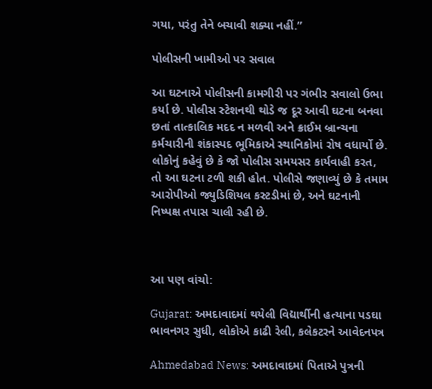ગયા, પરંતુ તેને બચાવી શક્યા નહીં.”

પોલીસની ખામીઓ પર સવાલ

આ ઘટનાએ પોલીસની કામગીરી પર ગંભીર સવાલો ઉભા કર્યા છે. પોલીસ સ્ટેશનથી થોડે જ દૂર આવી ઘટના બનવા છતાં તાત્કાલિક મદદ ન મળવી અને ક્રાઈમ બ્રાન્ચના કર્મચારીની શંકાસ્પદ ભૂમિકાએ સ્થાનિકોમાં રોષ વધાર્યો છે. લોકોનું કહેવું છે કે જો પોલીસ સમયસર કાર્યવાહી કરત, તો આ ઘટના ટળી શકી હોત. પોલીસે જણાવ્યું છે કે તમામ આરોપીઓ જ્યુડિશિયલ કસ્ટડીમાં છે, અને ઘટનાની નિષ્પક્ષ તપાસ ચાલી રહી છે.



આ પણ વાંચો:

Gujarat: અમદાવાદમાં થયેલી વિદ્યાર્થીની હત્યાના પડઘા ભાવનગર સુધી, લોકોએ કાઢી રેલી, કલેકટરને આવેદનપત્ર

Ahmedabad News: અમદાવાદમાં પિતાએ પુત્રની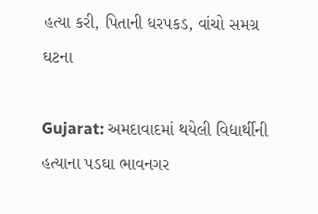હત્યા કરી, પિતાની ધરપકડ, વાંચો સમગ્ર ઘટના

Gujarat: અમદાવાદમાં થયેલી વિદ્યાર્થીની હત્યાના પડઘા ભાવનગર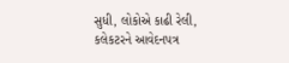સુધી, લોકોએ કાઢી રેલી, કલેકટરને આવેદનપત્ર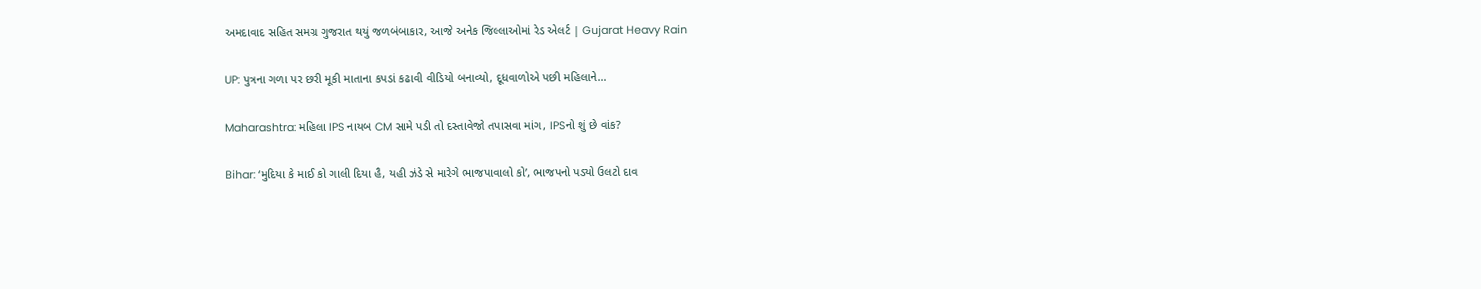અમદાવાદ સહિત સમગ્ર ગુજરાત થયું જળબંબાકાર, આજે અનેક જિલ્લાઓમાં રેડ એલર્ટ | Gujarat Heavy Rain

UP: પુત્રના ગળા પર છરી મૂકી માતાના કપડાં કઢાવી વીડિયો બનાવ્યો, દૂધવાળોએ પછી મહિલાને…

Maharashtra: મહિલા IPS નાયબ CM સામે પડી તો દસ્તાવેજો તપાસવા માંગ, IPSનો શું છે વાંક?

Bihar: ‘મુદિયા કે માઈ કો ગાલી દિયા હૈ, યહી ઝંડે સે મારેગે ભાજપાવાલો કો’, ભાજપનો પડ્યો ઉલટો દાવ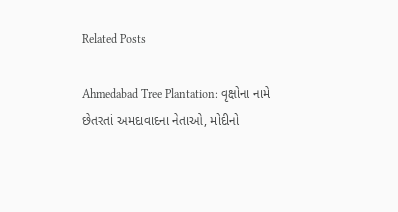Related Posts

Ahmedabad Tree Plantation: વૃક્ષોના નામે છેતરતાં અમદાવાદના નેતાઓ, મોદીનો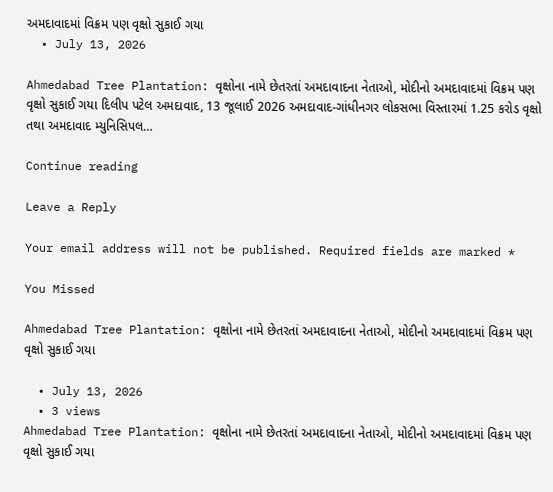અમદાવાદમાં વિક્રમ પણ વૃક્ષો સુકાઈ ગયા
  • July 13, 2026

Ahmedabad Tree Plantation: વૃક્ષોના નામે છેતરતાં અમદાવાદના નેતાઓ, મોદીનો અમદાવાદમાં વિક્રમ પણ વૃક્ષો સુકાઈ ગયા દિલીપ પટેલ અમદાવાદ, 13 જૂલાઈ 2026 અમદાવાદ-ગાંધીનગર લોકસભા વિસ્તારમાં 1.25 કરોડ વૃક્ષો તથા અમદાવાદ મ્યુનિસિપલ…

Continue reading

Leave a Reply

Your email address will not be published. Required fields are marked *

You Missed

Ahmedabad Tree Plantation: વૃક્ષોના નામે છેતરતાં અમદાવાદના નેતાઓ, મોદીનો અમદાવાદમાં વિક્રમ પણ વૃક્ષો સુકાઈ ગયા

  • July 13, 2026
  • 3 views
Ahmedabad Tree Plantation: વૃક્ષોના નામે છેતરતાં અમદાવાદના નેતાઓ, મોદીનો અમદાવાદમાં વિક્રમ પણ વૃક્ષો સુકાઈ ગયા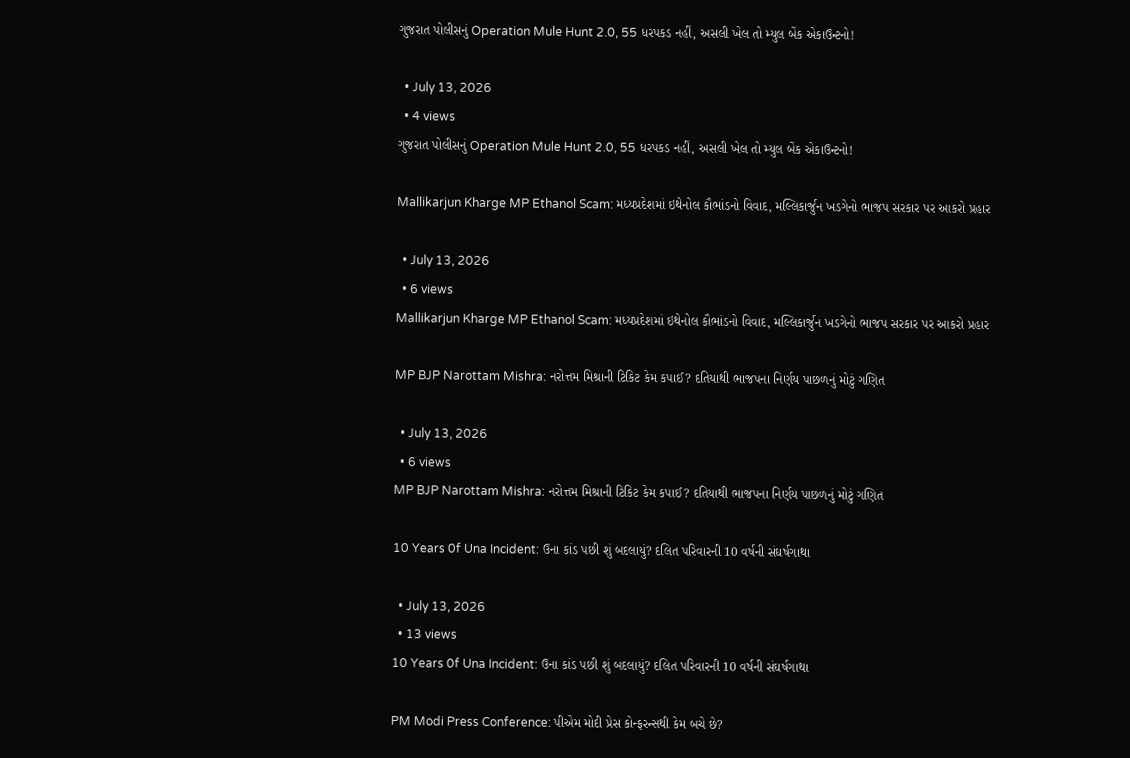ગુજરાત પોલીસનું Operation Mule Hunt 2.0, 55 ધરપકડ નહીં, અસલી ખેલ તો મ્યુલ બેંક એકાઉન્ટનો!

  • July 13, 2026
  • 4 views
ગુજરાત પોલીસનું Operation Mule Hunt 2.0, 55 ધરપકડ નહીં, અસલી ખેલ તો મ્યુલ બેંક એકાઉન્ટનો!

Mallikarjun Kharge MP Ethanol Scam: મધ્યપ્રદેશમાં ઇથેનોલ કૌભાંડનો વિવાદ, મલ્લિકાર્જુન ખડગેનો ભાજપ સરકાર પર આકરો પ્રહાર

  • July 13, 2026
  • 6 views
Mallikarjun Kharge MP Ethanol Scam: મધ્યપ્રદેશમાં ઇથેનોલ કૌભાંડનો વિવાદ, મલ્લિકાર્જુન ખડગેનો ભાજપ સરકાર પર આકરો પ્રહાર

MP BJP Narottam Mishra: નરોત્તમ મિશ્રાની ટિકિટ કેમ કપાઈ? દતિયાથી ભાજપના નિર્ણય પાછળનું મોટું ગણિત

  • July 13, 2026
  • 6 views
MP BJP Narottam Mishra: નરોત્તમ મિશ્રાની ટિકિટ કેમ કપાઈ? દતિયાથી ભાજપના નિર્ણય પાછળનું મોટું ગણિત

10 Years 0f Una Incident: ઉના કાંડ પછી શું બદલાયું? દલિત પરિવારની 10 વર્ષની સંઘર્ષગાથા

  • July 13, 2026
  • 13 views
10 Years 0f Una Incident: ઉના કાંડ પછી શું બદલાયું? દલિત પરિવારની 10 વર્ષની સંઘર્ષગાથા

PM Modi Press Conference: પીએમ મોદી પ્રેસ કોન્ફરન્સથી કેમ બચે છે?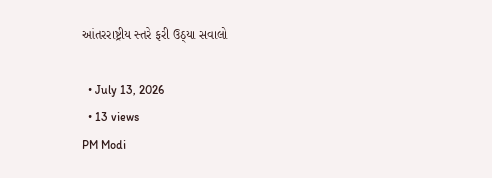આંતરરાષ્ટ્રીય સ્તરે ફરી ઉઠ્યા સવાલો

  • July 13, 2026
  • 13 views
PM Modi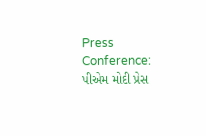Press Conference: પીએમ મોદી પ્રેસ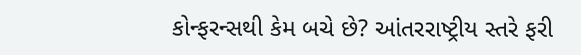કોન્ફરન્સથી કેમ બચે છે? આંતરરાષ્ટ્રીય સ્તરે ફરી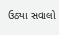ઉઠ્યા સવાલો